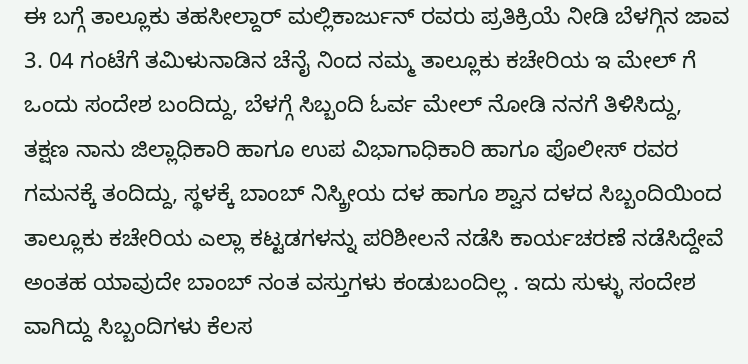ಈ ಬಗ್ಗೆ ತಾಲ್ಲೂಕು ತಹಸೀಲ್ದಾರ್ ಮಲ್ಲಿಕಾರ್ಜುನ್ ರವರು ಪ್ರತಿಕ್ರಿಯೆ ನೀಡಿ ಬೆಳಗ್ಗಿನ ಜಾವ 3. 04 ಗಂಟೆಗೆ ತಮಿಳುನಾಡಿನ ಚೆನೈ ನಿಂದ ನಮ್ಮ ತಾಲ್ಲೂಕು ಕಚೇರಿಯ ಇ ಮೇಲ್ ಗೆ ಒಂದು ಸಂದೇಶ ಬಂದಿದ್ದು, ಬೆಳಗ್ಗೆ ಸಿಬ್ಬಂದಿ ಓರ್ವ ಮೇಲ್ ನೋಡಿ ನನಗೆ ತಿಳಿಸಿದ್ದು, ತಕ್ಷಣ ನಾನು ಜಿಲ್ಲಾಧಿಕಾರಿ ಹಾಗೂ ಉಪ ವಿಭಾಗಾಧಿಕಾರಿ ಹಾಗೂ ಪೊಲೀಸ್ ರವರ ಗಮನಕ್ಕೆ ತಂದಿದ್ದು, ಸ್ಥಳಕ್ಕೆ ಬಾಂಬ್ ನಿಸ್ಕ್ರೀಯ ದಳ ಹಾಗೂ ಶ್ವಾನ ದಳದ ಸಿಬ್ಬಂದಿಯಿಂದ ತಾಲ್ಲೂಕು ಕಚೇರಿಯ ಎಲ್ಲಾ ಕಟ್ಟಡಗಳನ್ನು ಪರಿಶೀಲನೆ ನಡೆಸಿ ಕಾರ್ಯಚರಣೆ ನಡೆಸಿದ್ದೇವೆ ಅಂತಹ ಯಾವುದೇ ಬಾಂಬ್ ನಂತ ವಸ್ತುಗಳು ಕಂಡುಬಂದಿಲ್ಲ . ಇದು ಸುಳ್ಳು ಸಂದೇಶ ವಾಗಿದ್ದು ಸಿಬ್ಬಂದಿಗಳು ಕೆಲಸ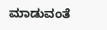ಮಾಡುವಂತೆ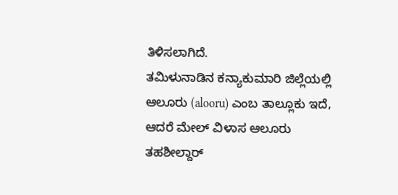ತಿಳಿಸಲಾಗಿದೆ.
ತಮಿಳುನಾಡಿನ ಕನ್ಯಾಕುಮಾರಿ ಜಿಲ್ಲೆಯಲ್ಲಿ ಆಲೂರು (alooru) ಎಂಬ ತಾಲ್ಲೂಕು ಇದೆ, ಆದರೆ ಮೇಲ್ ವಿಳಾಸ ಆಲೂರು ತಹಶೀಲ್ದಾರ್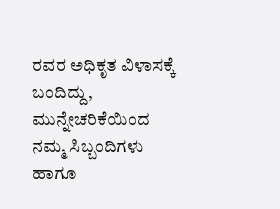ರವರ ಅಧಿಕೃತ ವಿಳಾಸಕ್ಕೆ ಬಂದಿದ್ದು, ಮುನ್ನೇಚರಿಕೆಯಿಂದ ನಮ್ಮ ಸಿಬ್ಬಂದಿಗಳು ಹಾಗೂ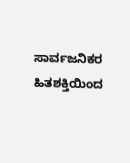ಸಾರ್ವಜನಿಕರ ಹಿತಶಕ್ತಿಯಿಂದ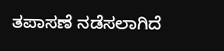ತಪಾಸಣೆ ನಡೆಸಲಾಗಿದೆ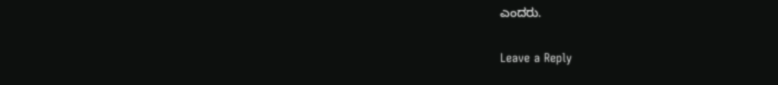ಎಂದರು.


Leave a Reply